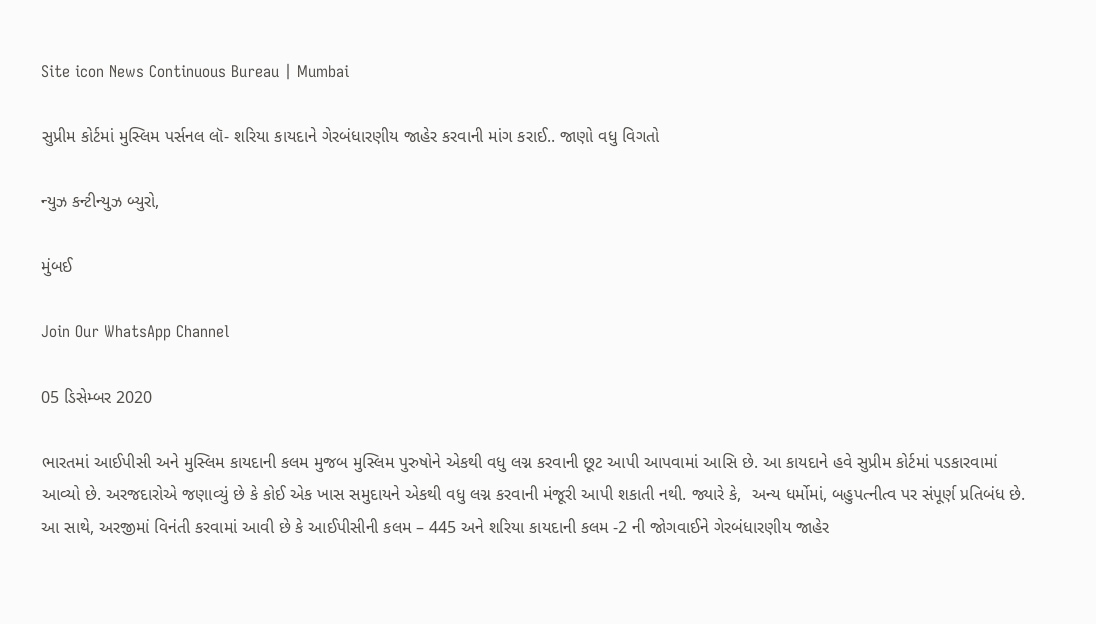Site icon News Continuous Bureau | Mumbai

સુપ્રીમ કોર્ટમાં મુસ્લિમ પર્સનલ લૉ- શરિયા કાયદાને ગેરબંધારણીય જાહેર કરવાની માંગ કરાઈ.. જાણો વધુ વિગતો

ન્યુઝ કન્ટીન્યુઝ બ્યુરો,

મુંબઈ

Join Our WhatsApp Channel

05 ડિસેમ્બર 2020

ભારતમાં આઈપીસી અને મુસ્લિમ કાયદાની કલમ મુજબ મુસ્લિમ પુરુષોને એકથી વધુ લગ્ન કરવાની છૂટ આપી આપવામાં આસિ છે. આ કાયદાને હવે સુપ્રીમ કોર્ટમાં પડકારવામાં આવ્યો છે. અરજદારોએ જણાવ્યું છે કે કોઈ એક ખાસ સમુદાયને એકથી વધુ લગ્ન કરવાની મંજૂરી આપી શકાતી નથી. જ્યારે કે,  અન્ય ધર્મોમાં, બહુપત્નીત્વ પર સંપૂર્ણ પ્રતિબંધ છે. આ સાથે, અરજીમાં વિનંતી કરવામાં આવી છે કે આઈપીસીની કલમ – 445 અને શરિયા કાયદાની કલમ -2 ની જોગવાઈને ગેરબંધારણીય જાહેર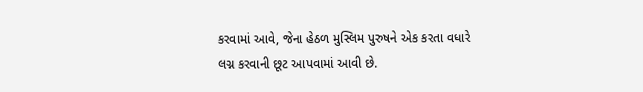કરવામાં આવે, જેના હેઠળ મુસ્લિમ પુરુષને એક કરતા વધારે લગ્ન કરવાની છૂટ આપવામાં આવી છે.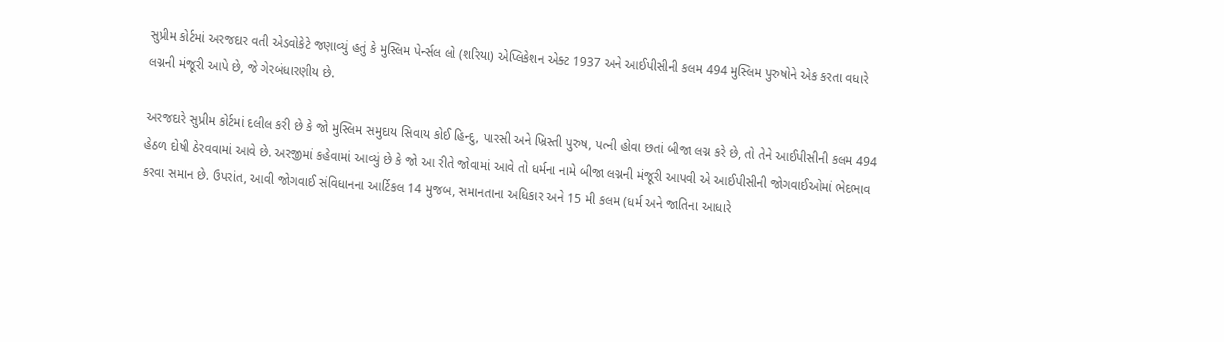સુપ્રીમ કોર્ટમાં અરજદાર વતી એડવોકેટે જણાવ્યું હતું કે મુસ્લિમ પેર્ન્સલ લો (શરિયા) એપ્લિકેશન એક્ટ 1937 અને આઈપીસીની કલમ 494 મુસ્લિમ પુરુષોને એક કરતા વધારે લગ્નની મંજૂરી આપે છે, જે ગેરબંધારણીય છે.

અરજદારે સુપ્રીમ કોર્ટમાં દલીલ કરી છે કે જો મુસ્લિમ સમુદાય સિવાય કોઈ હિન્દુ, પારસી અને ખ્રિસ્તી પુરુષ, પત્ની હોવા છતાં બીજા લગ્ન કરે છે, તો તેને આઈપીસીની કલમ 494 હેઠળ દોષી ઠેરવવામાં આવે છે. અરજીમાં કહેવામાં આવ્યું છે કે જો આ રીતે જોવામાં આવે તો ધર્મના નામે બીજા લગ્નની મંજૂરી આપવી એ આઈપીસીની જોગવાઈઓમાં ભેદભાવ કરવા સમાન છે. ઉપરાંત, આવી જોગવાઈ સંવિધાનના આર્ટિકલ 14 મુજબ, સમાનતાના અધિકાર અને 15 મી કલમ (ધર્મ અને જાતિના આધારે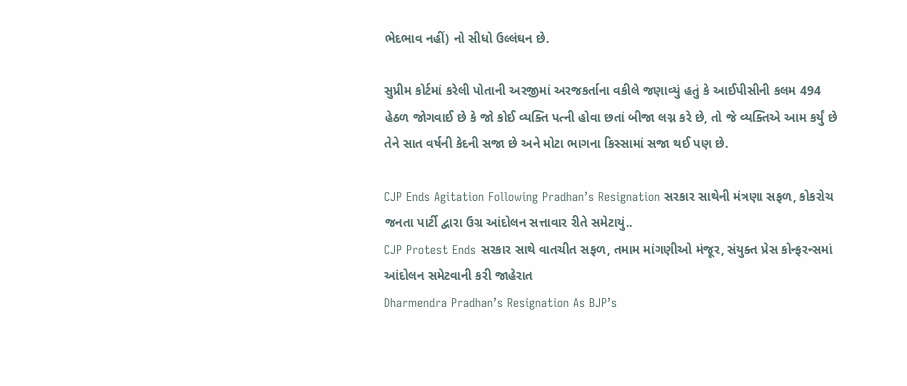ભેદભાવ નહીં) નો સીધો ઉલ્લંઘન છે.

સુપ્રીમ કોર્ટમાં કરેલી પોતાની અરજીમાં અરજકર્તાના વકીલે જણાવ્યું હતું કે આઈપીસીની કલમ 494 હેઠળ જોગવાઈ છે કે જો કોઈ વ્યક્તિ પત્ની હોવા છતાં બીજા લગ્ન કરે છે, તો જે વ્યક્તિએ આમ કર્યું છે તેને સાત વર્ષની કેદની સજા છે અને મોટા ભાગના કિસ્સામાં સજા થઈ પણ છે.

CJP Ends Agitation Following Pradhan’s Resignation સરકાર સાથેની મંત્રણા સફળ, કોકરોચ જનતા પાર્ટી દ્વારા ઉગ્ર આંદોલન સત્તાવાર રીતે સમેટાયું..
CJP Protest Ends સરકાર સાથે વાતચીત સફળ, તમામ માંગણીઓ મંજૂર, સંયુક્ત પ્રેસ કોન્ફરન્સમાં આંદોલન સમેટવાની કરી જાહેરાત
Dharmendra Pradhan’s Resignation As BJP’s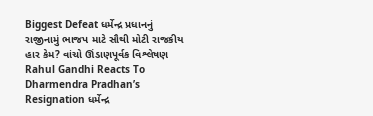Biggest Defeat ધર્મેન્દ્ર પ્રધાનનું રાજીનામું ભાજપ માટે સૌથી મોટી રાજકીય હાર કેમ? વાંચો ઊંડાણપૂર્વક વિશ્લેષણ
Rahul Gandhi Reacts To Dharmendra Pradhan’s Resignation ધર્મેન્દ્ર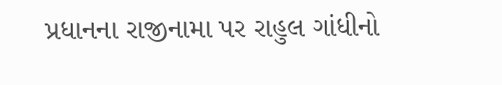પ્રધાનના રાજીનામા પર રાહુલ ગાંધીનો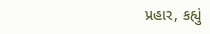પ્રહાર, કહ્યું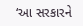‘આ સરકારને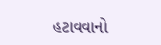હટાવવાનો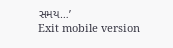સમય…’
Exit mobile version